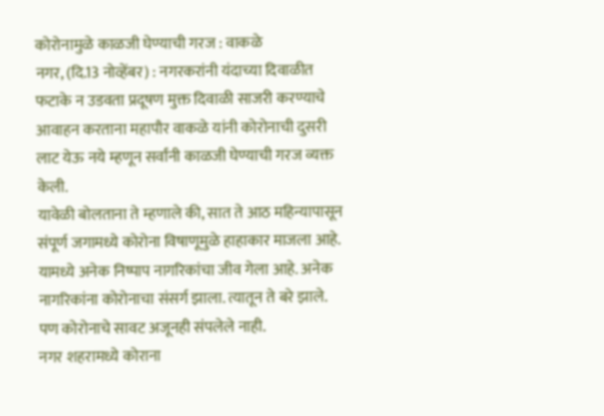कोरोनामुळे काळजी घेण्याची गरज : वाकळे
नगर, (दि.13 नोव्हेंबर) : नगरकरांनी यंदाच्या दिवाळीत फटाके न उडवता प्रदूषण मुक्त दिवाळी साजरी करण्याचे आवाहन करताना महापौर वाकळे यांनी कोरोनाची दुसरी लाट येऊ नये म्हणून सर्वांनी काळजी घेण्याची गरज व्यक्त केली.
यावेळी बोलताना ते म्हणाले की, सात ते आठ महिन्यापासून संपूर्ण जगामध्ये कोरोना विषाणूमुळे हाहाकार माजला आहे. यामध्ये अनेक निष्पाप नागरिकांचा जीव गेला आहे. अनेक नागरिकांना कोरोनाचा संसर्ग झाला. त्यातून ते बरे झाले. पण कोरोनाचे सावट अजूनही संपलेले नाही.
नगर शहरामध्ये कोराना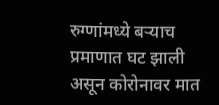रुग्णांमध्ये बऱ्याच प्रमाणात घट झाली असून कोरोनावर मात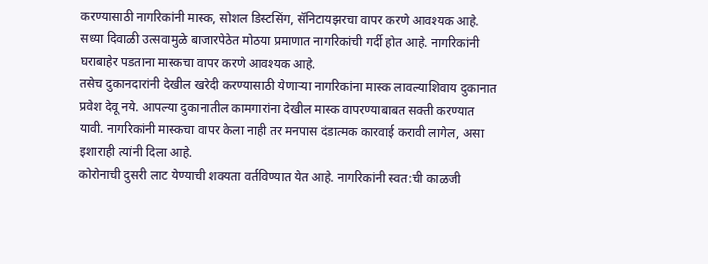करण्यासाठी नागरिकांनी मास्क, सोशल डिस्टसिंग, सॅनिटायझरचा वापर करणे आवश्यक आहे. सध्या दिवाळी उत्सवामुळे बाजारपेठेत मोठया प्रमाणात नागरिकांची गर्दी होत आहे. नागरिकांनी घराबाहेर पडताना मास्कचा वापर करणे आवश्यक आहे.
तसेच दुकानदारांनी देखील खरेदी करण्यासाठी येणाऱ्या नागरिकांना मास्क लावल्याशिवाय दुकानात प्रवेश देवू नये. आपल्या दुकानातील कामगारांना देखील मास्क वापरण्याबाबत सक्ती करण्यात यावी. नागरिकांनी मास्कचा वापर केला नाही तर मनपास दंडात्मक कारवाई करावी लागेल, असा इशाराही त्यांनी दिला आहे.
कोरोनाची दुसरी लाट येण्याची शक्यता वर्तविण्यात येत आहे. नागरिकांनी स्वत:ची काळजी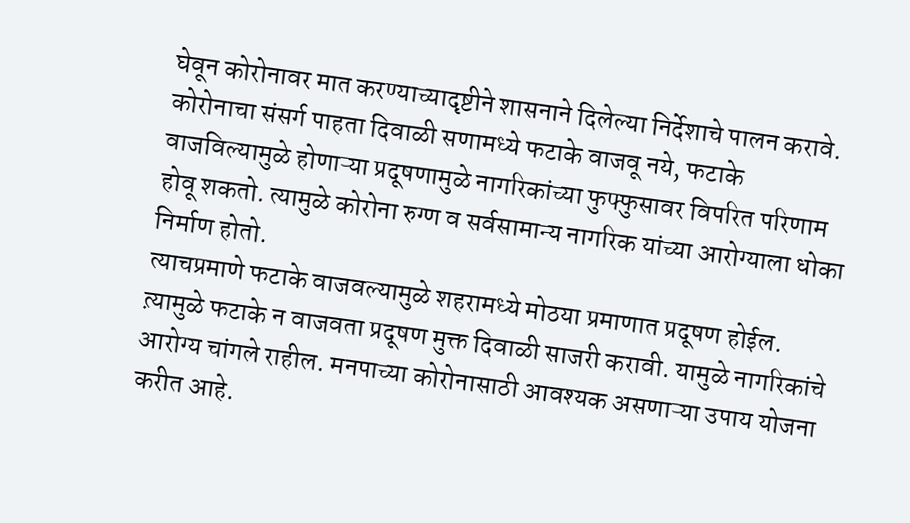घेवून कोरोनावर मात करण्याच्यादृष्टीने शासनाने दिलेल्या निर्देशाचे पालन करावे. कोरोनाचा संसर्ग पाहता दिवाळी सणामध्ये फटाके वाजवू नये, फटाके वाजविल्यामुळे होणाऱ्या प्रदूषणामुळे नागरिकांच्या फुफ्फुसावर विपरित परिणाम होवू शकतो. त्यामुळे कोरोना रुग्ण व सर्वसामान्य नागरिक यांच्या आरोग्याला धोका निर्माण होतो.
त्याचप्रमाणे फटाके वाजवल्यामुळे शहरामध्ये मोठया प्रमाणात प्रदूषण होईल. त्य़ामुळे फटाके न वाजवता प्रदूषण मुक्त दिवाळी साजरी करावी. यामुळे नागरिकांचे आरोग्य चांगले राहील. मनपाच्या कोरोनासाठी आवश्यक असणाऱ्या उपाय योजना करीत आहे.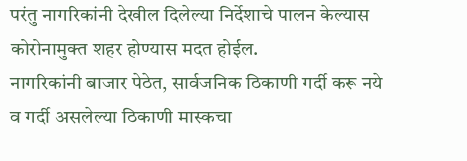परंतु नागरिकांनी देखील दिलेल्या निर्देशाचे पालन केल्यास कोरोनामुक्त शहर होण्यास मदत होईल.
नागरिकांनी बाजार पेठेत, सार्वजनिक ठिकाणी गर्दी करू नये व गर्दी असलेल्या ठिकाणी मास्कचा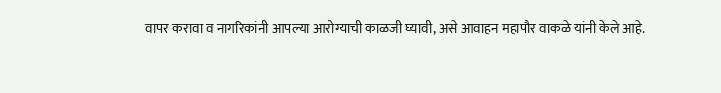वापर करावा व नागरिकांनी आपल्या आरोग्याची काळजी घ्यावी, असे आवाहन महापौर वाकळे यांनी केले आहे.